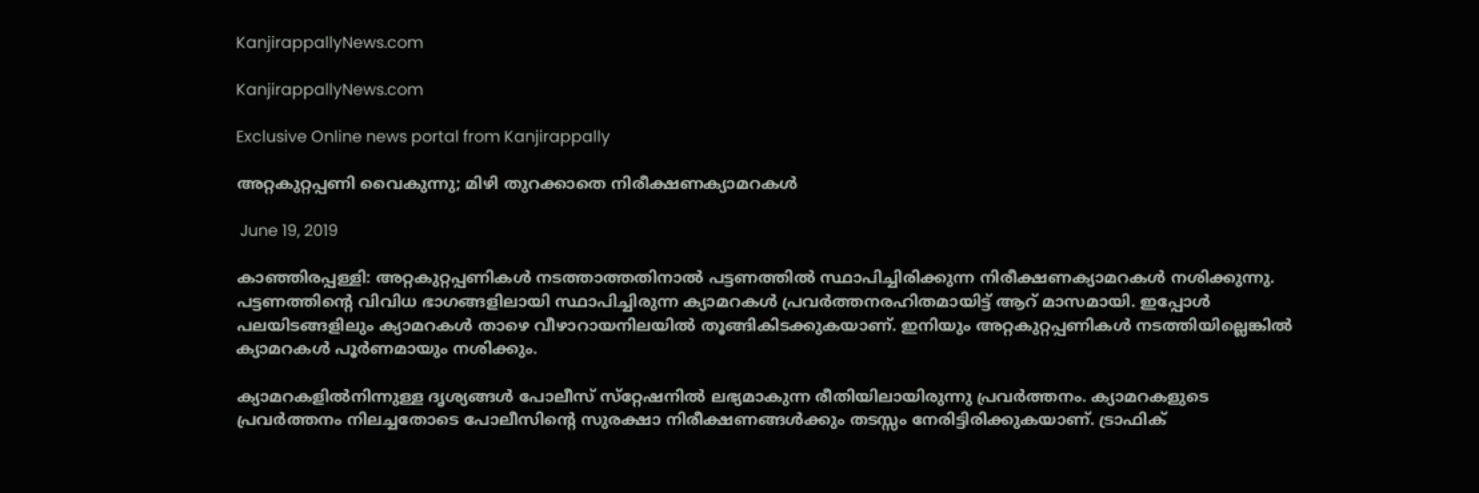KanjirappallyNews.com

KanjirappallyNews.com

Exclusive Online news portal from Kanjirappally

അറ്റകുറ്റപ്പണി വൈകുന്നു; മിഴി തുറക്കാതെ നിരീക്ഷണക്യാമറകൾ

 June 19, 2019

കാഞ്ഞിരപ്പള്ളി: അറ്റകുറ്റപ്പണികൾ നടത്താത്തതിനാൽ പട്ടണത്തിൽ സ്ഥാപിച്ചിരിക്കുന്ന നിരീക്ഷണക്യാമറകൾ നശിക്കുന്നു. പട്ടണത്തിന്റെ വിവിധ ഭാഗങ്ങളിലായി സ്ഥാപിച്ചിരുന്ന ക്യാമറകൾ പ്രവർത്തനരഹിതമായിട്ട് ആറ് മാസമായി. ഇപ്പോൾ പലയിടങ്ങളിലും ക്യാമറകൾ താഴെ വീഴാറായനിലയിൽ തൂങ്ങികിടക്കുകയാണ്. ഇനിയും അറ്റകുറ്റപ്പണികൾ നടത്തിയില്ലെങ്കിൽ ക്യാമറകൾ പൂർണമായും നശിക്കും.

ക്യാമറകളിൽനിന്നുള്ള ദൃശ്യങ്ങൾ പോലീസ് സ്‌റ്റേഷനിൽ ലഭ്യമാകുന്ന രീതിയിലായിരുന്നു പ്രവർത്തനം. ക്യാമറകളുടെ പ്രവർത്തനം നിലച്ചതോടെ പോലീസിന്റെ സുരക്ഷാ നിരീക്ഷണങ്ങൾക്കും തടസ്സം നേരിട്ടിരിക്കുകയാണ്. ട്രാഫിക്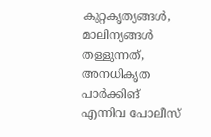കുറ്റകൃത്യങ്ങൾ, മാലിന്യങ്ങൾ തള്ളുന്നത്, അനധികൃത പാർക്കിങ് എന്നിവ പോലീസ്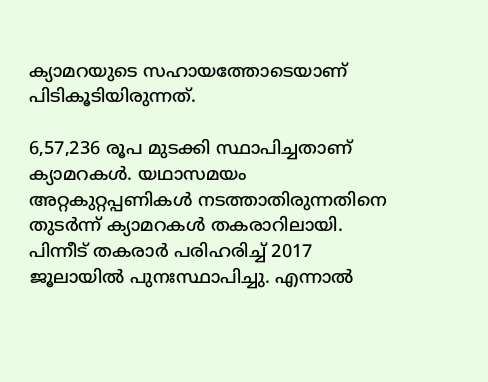ക്യാമറയുടെ സഹായത്തോടെയാണ് പിടികൂടിയിരുന്നത്.

6,57,236 രൂപ മുടക്കി സ്ഥാപിച്ചതാണ് ക്യാമറകൾ. യഥാസമയം അറ്റകുറ്റപ്പണികൾ നടത്താതിരുന്നതിനെ തുടർന്ന് ക്യാമറകൾ തകരാറിലായി. പിന്നീട് തകരാർ പരിഹരിച്ച് 2017 ജൂലായിൽ പുനഃസ്ഥാപിച്ചു. എന്നാൽ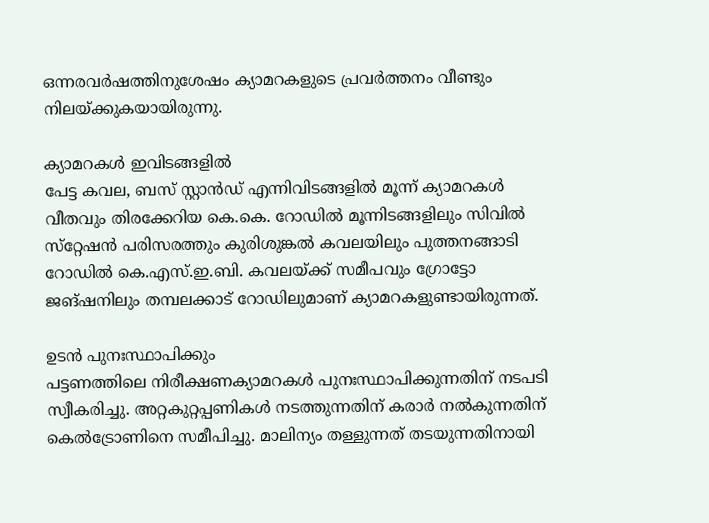ഒന്നരവർഷത്തിനുശേഷം ക്യാമറകളുടെ പ്രവർത്തനം വീണ്ടും നിലയ്ക്കുകയായിരുന്നു.

ക്യാമറകൾ ഇവിടങ്ങളിൽ
പേട്ട കവല, ബസ് സ്റ്റാൻഡ് എന്നിവിടങ്ങളിൽ മൂന്ന് ക്യാമറകൾ വീതവും തിരക്കേറിയ കെ.കെ. റോഡിൽ മൂന്നിടങ്ങളിലും സിവിൽ സ്‌റ്റേഷൻ പരിസരത്തും കുരിശുങ്കൽ കവലയിലും പുത്തനങ്ങാടി റോഡിൽ കെ.എസ്.ഇ.ബി. കവലയ്ക്ക് സമീപവും ഗ്രോട്ടോ ജങ്ഷനിലും തമ്പലക്കാട് റോഡിലുമാണ് ക്യാമറകളുണ്ടായിരുന്നത്.

ഉടൻ പുനഃസ്ഥാപിക്കും
പട്ടണത്തിലെ നിരീക്ഷണക്യാമറകൾ പുനഃസ്ഥാപിക്കുന്നതിന് നടപടി സ്വീകരിച്ചു. അറ്റകുറ്റപ്പണികൾ നടത്തുന്നതിന് കരാർ നൽകുന്നതിന് കെൽട്രോണിനെ സമീപിച്ചു. മാലിന്യം തള്ളുന്നത് തടയുന്നതിനായി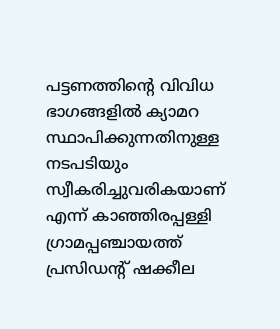പട്ടണത്തിന്റെ വിവിധ ഭാഗങ്ങളിൽ ക്യാമറ സ്ഥാപിക്കുന്നതിനുള്ള നടപടിയും സ്വീകരിച്ചുവരികയാണ് എന്ന് കാഞ്ഞിരപ്പള്ളി ഗ്രാമപ്പഞ്ചായത്ത് പ്രസിഡന്റ് ഷക്കീല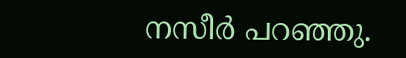നസീർ പറഞ്ഞു.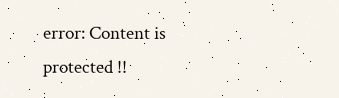error: Content is protected !!